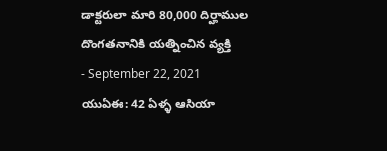డాక్టరులా మారి 80,000 దిర్హాముల దొంగతనానికి యత్నించిన వ్యక్తి
- September 22, 2021
యుఏఈ: 42 ఏళ్ళ ఆసియా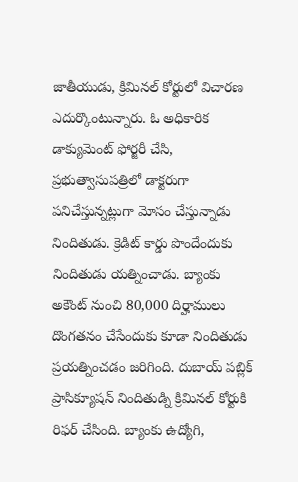జాతీయుడు, క్రిమినల్ కోర్టులో విచారణ ఎదుర్కొంటున్నారు. ఓ అధికారిక డాక్యుమెంట్ ఫోర్జరీ చేసి, ప్రభుత్వాసుపత్రిలో డాక్టరుగా పనిచేస్తున్నట్లుగా మోసం చేస్తున్నాడు నిందితుడు. క్రెడిట్ కార్డు పొందేందుకు నిందితుడు యత్నించాడు. బ్యాంకు అకౌంట్ నుంచి 80,000 దిర్హాములు దొంగతనం చేసేందుకు కూడా నిందితుడు ప్రయత్నించడం జరిగింది. దుబాయ్ పబ్లిక్ ప్రాసిక్యూషన్ నిందితుడ్ని క్రిమినల్ కోర్టుకి రిఫర్ చేసింది. బ్యాంకు ఉద్యోగి,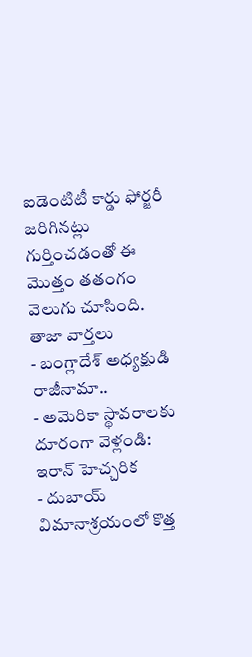ఐడెంటిటీ కార్డు ఫోర్జరీ జరిగినట్లు గుర్తించడంతో ఈ మొత్తం తతంగం వెలుగు చూసింది.
తాజా వార్తలు
- బంగ్లాదేశ్ అధ్యక్షుడి రాజీనామా..
- అమెరికా స్థావరాలకు దూరంగా వెళ్లండి: ఇరాన్ హెచ్చరిక
- దుబాయ్ విమానాశ్రయంలో కొత్త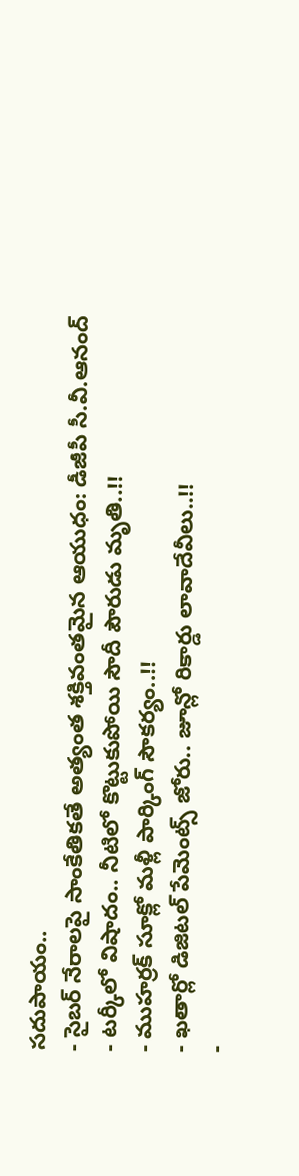సదుపాయం..
- సైబర్ నేరాలపై సాంకేతికతే అత్యంత శక్తివంతమైన ఆయుధం: డీజీపీ సీ.వీ.ఆనంద్
- టర్కీలో విషాదం.. నీటిలో కొట్టుకుపోయి సౌదీ పౌరుడు మృతి..!!
- ముహర్రక్ సూక్లో మళ్లీ పార్కింగ్ సౌకర్యం..!!
- ఖతార్లో డిజిటల్ పేమెంట్స్ జోరు.. జూన్లో రికార్డు లావాదేవీలు..!!
-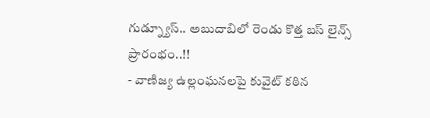గుడ్న్యూస్.. అబుదాబిలో రెండు కొత్త బస్ లైన్స్ ప్రారంభం..!!
- వాణిజ్య ఉల్లంఘనలపై కువైట్ కఠిన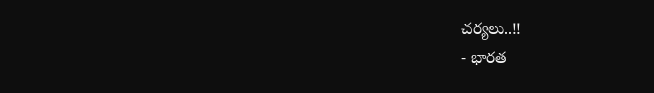చర్యలు..!!
- భారత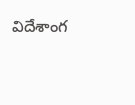విదేశాంగ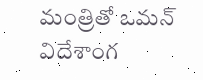మంత్రితో ఒమన్ విదేశాంగ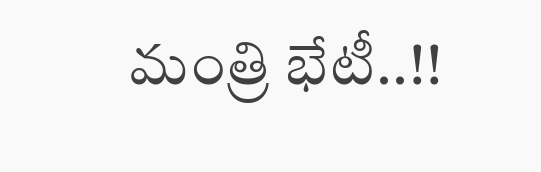మంత్రి భేటీ..!!